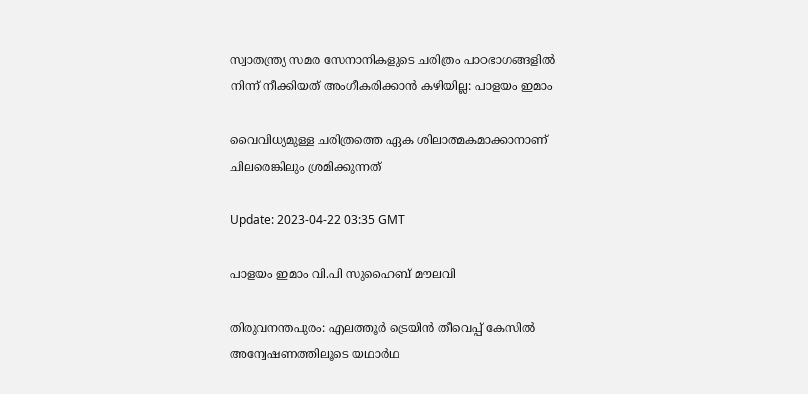സ്വാതന്ത്ര്യ സമര സേനാനികളുടെ ചരിത്രം പാഠഭാഗങ്ങളിൽ നിന്ന് നീക്കിയത് അംഗീകരിക്കാൻ കഴിയില്ല: പാളയം ഇമാം

വൈവിധ്യമുള്ള ചരിത്രത്തെ ഏക ശിലാത്മകമാക്കാനാണ് ചിലരെങ്കിലും ശ്രമിക്കുന്നത്

Update: 2023-04-22 03:35 GMT

പാളയം ഇമാം വി.പി സുഹൈബ് മൗലവി

തിരുവനന്തപുരം: എലത്തൂർ ട്രെയിൻ തീവെപ്പ് കേസിൽ അന്വേഷണത്തിലൂടെ യഥാർഥ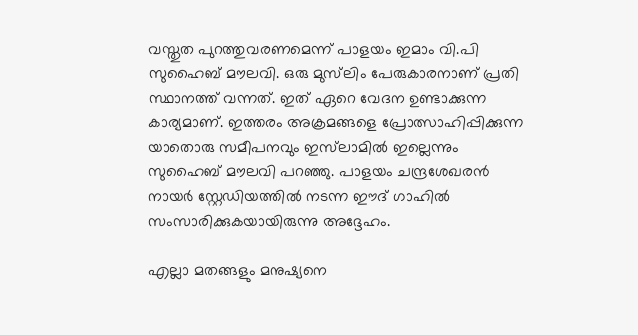വസ്തുത പുറത്തുവരണമെന്ന് പാളയം ഇമാം വി.പി സുഹൈബ് മൗലവി. ഒരു മുസ്‍ലിം പേരുകാരനാണ് പ്രതി സ്ഥാനത്ത് വന്നത്. ഇത് ഏറെ വേദന ഉണ്ടാക്കുന്ന കാര്യമാണ്. ഇത്തരം അക്രമങ്ങളെ പ്രോത്സാഹിപ്പിക്കുന്ന യാതൊരു സമീപനവും ഇസ്‍ലാമില്‍ ഇല്ലെന്നും സുഹൈബ് മൗലവി പറഞ്ഞു. പാളയം ചന്ദ്രശേഖരന്‍ നായര്‍ സ്റ്റേഡിയത്തില്‍ നടന്ന ഈദ് ഗാഹില്‍ സംസാരിക്കുകയായിരുന്നു അദ്ദേഹം.

എല്ലാ മതങ്ങളും മനുഷ്യനെ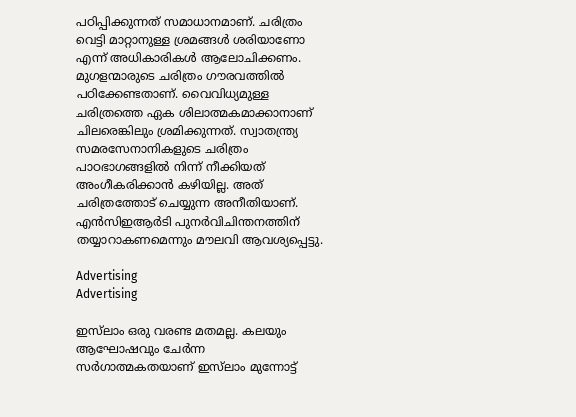പഠിപ്പിക്കുന്നത് സമാധാനമാണ്. ചരിത്രം വെട്ടി മാറ്റാനുള്ള ശ്രമങ്ങൾ ശരിയാണോ എന്ന് അധികാരികൾ ആലോചിക്കണം. മുഗളന്മാരുടെ ചരിത്രം ഗൗരവത്തിൽ പഠിക്കേണ്ടതാണ്. വൈവിധ്യമുള്ള ചരിത്രത്തെ ഏക ശിലാത്മകമാക്കാനാണ് ചിലരെങ്കിലും ശ്രമിക്കുന്നത്. സ്വാതന്ത്ര്യ സമരസേനാനികളുടെ ചരിത്രം പാഠഭാഗങ്ങളിൽ നിന്ന് നീക്കിയത് അംഗീകരിക്കാൻ കഴിയില്ല. അത് ചരിത്രത്തോട് ചെയ്യുന്ന അനീതിയാണ്. എന്‍സിഇആര്‍ടി പുനർവിചിന്തനത്തിന് തയ്യാറാകണമെന്നും മൗലവി ആവശ്യപ്പെട്ടു.

Advertising
Advertising

ഇസ്‍ലാം ഒരു വരണ്ട മതമല്ല. കലയും ആഘോഷവും ചേർന്ന സർഗാത്മകതയാണ് ഇസ്‍ലാം മുന്നോട്ട്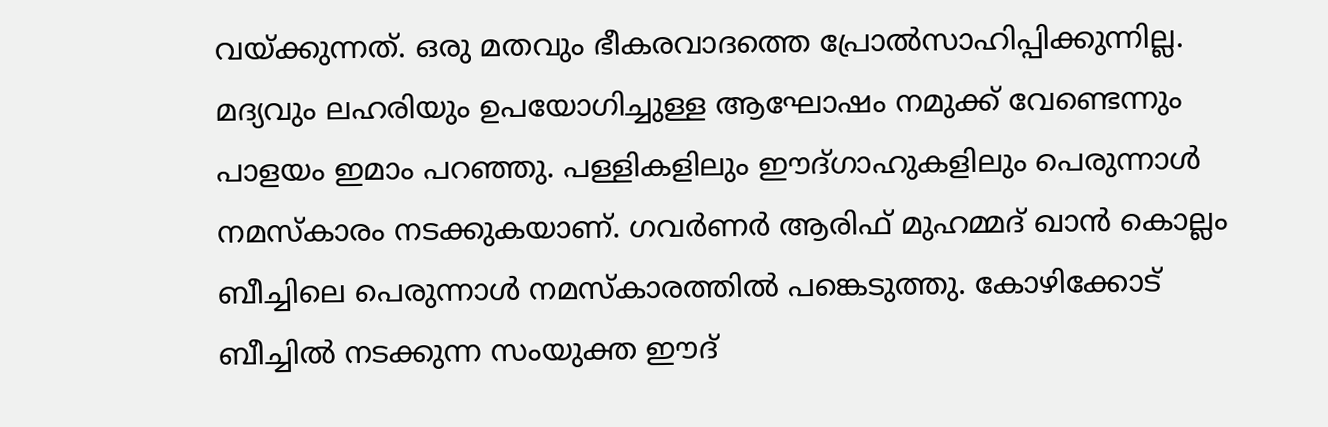വയ്ക്കുന്നത്. ഒരു മതവും ഭീകരവാദത്തെ പ്രോൽസാഹിപ്പിക്കുന്നില്ല. മദ്യവും ലഹരിയും ഉപയോഗിച്ചുള്ള ആഘോഷം നമുക്ക് വേണ്ടെന്നും പാളയം ഇമാം പറഞ്ഞു. പള്ളികളിലും ഈദ്ഗാഹുകളിലും പെരുന്നാൾ നമസ്കാരം നടക്കുകയാണ്. ഗവർണർ ആരിഫ് മുഹമ്മദ് ഖാൻ കൊല്ലം ബീച്ചിലെ പെരുന്നാൾ നമസ്കാരത്തിൽ പങ്കെടുത്തു. കോഴിക്കോട് ബീച്ചിൽ നടക്കുന്ന സംയുക്ത ഈദ്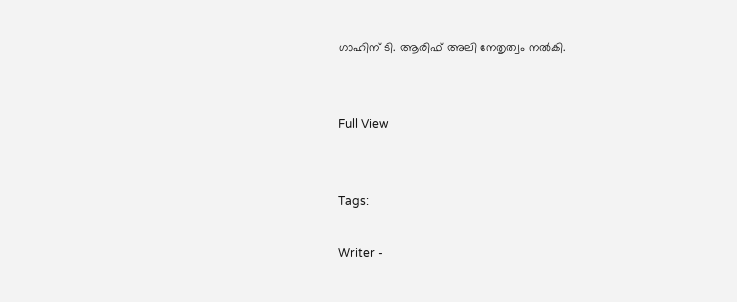ഗാഹിന് ടി. ആരിഫ് അലി നേതൃത്വം നൽകി.


Full View


Tags:

Writer -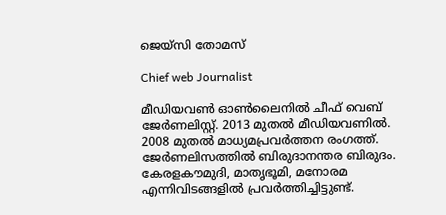ജെയ്സി തോമസ്

Chief web Journalist

മീഡിയവൺ ഓൺലൈനിൽ ചീഫ് വെബ് ജേർണലിസ്റ്റ്. 2013 മുതൽ മീഡിയവണിൽ. 2008 മുതൽ മാധ്യമപ്രവർത്തന രംഗത്ത്. ജേർണലിസത്തിൽ ബിരുദാനന്തര ബിരുദം. കേരളകൗമുദി, മാതൃഭൂമി, മനോരമ എന്നിവിടങ്ങളിൽ പ്രവർത്തിച്ചിട്ടുണ്ട്.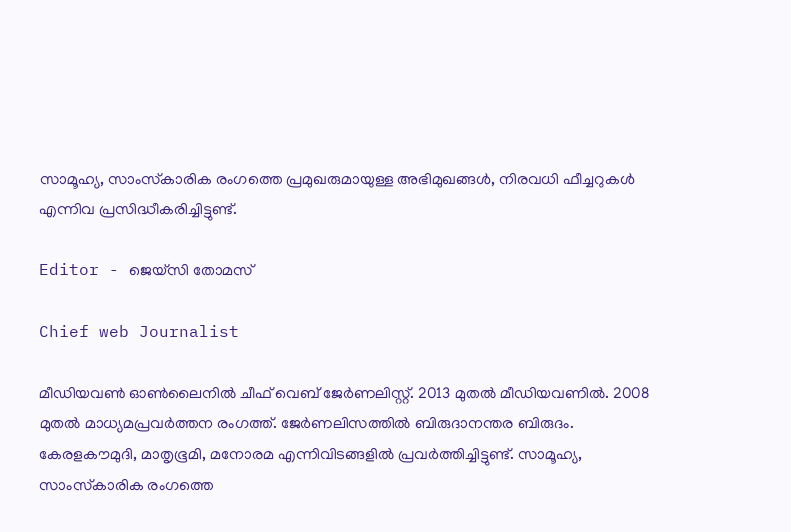സാമൂഹ്യ, സാംസ്‌കാരിക രംഗത്തെ പ്രമുഖരുമായുള്ള അഭിമുഖങ്ങൾ, നിരവധി ഫീച്ചറുകൾ എന്നിവ പ്രസിദ്ധീകരിച്ചിട്ടുണ്ട്.

Editor - ജെയ്സി തോമസ്

Chief web Journalist

മീഡിയവൺ ഓൺലൈനിൽ ചീഫ് വെബ് ജേർണലിസ്റ്റ്. 2013 മുതൽ മീഡിയവണിൽ. 2008 മുതൽ മാധ്യമപ്രവർത്തന രംഗത്ത്. ജേർണലിസത്തിൽ ബിരുദാനന്തര ബിരുദം. കേരളകൗമുദി, മാതൃഭൂമി, മനോരമ എന്നിവിടങ്ങളിൽ പ്രവർത്തിച്ചിട്ടുണ്ട്. സാമൂഹ്യ, സാംസ്‌കാരിക രംഗത്തെ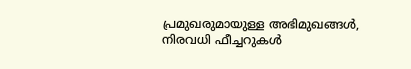പ്രമുഖരുമായുള്ള അഭിമുഖങ്ങൾ, നിരവധി ഫീച്ചറുകൾ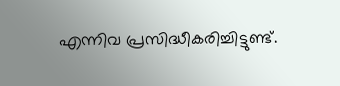എന്നിവ പ്രസിദ്ധീകരിച്ചിട്ടുണ്ട്.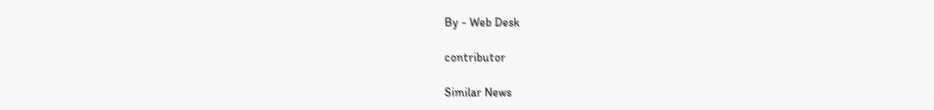By - Web Desk

contributor

Similar News